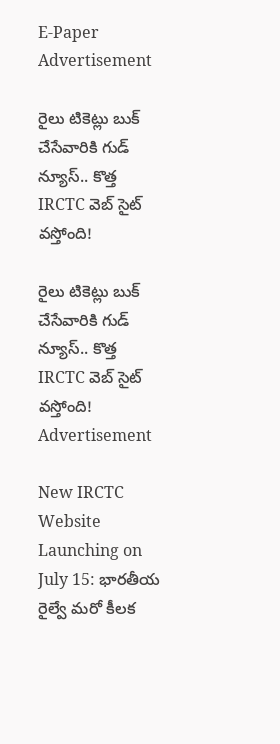E-Paper
Advertisement

రైలు టికెట్లు బుక్ చేసేవారికి గుడ్ న్యూస్.. కొత్త IRCTC వెబ్‌ సైట్ వస్తోంది!

రైలు టికెట్లు బుక్ చేసేవారికి గుడ్ న్యూస్.. కొత్త IRCTC వెబ్‌ సైట్ వస్తోంది!
Advertisement

New IRCTC Website Launching on July 15: భారతీయ రైల్వే మరో కీలక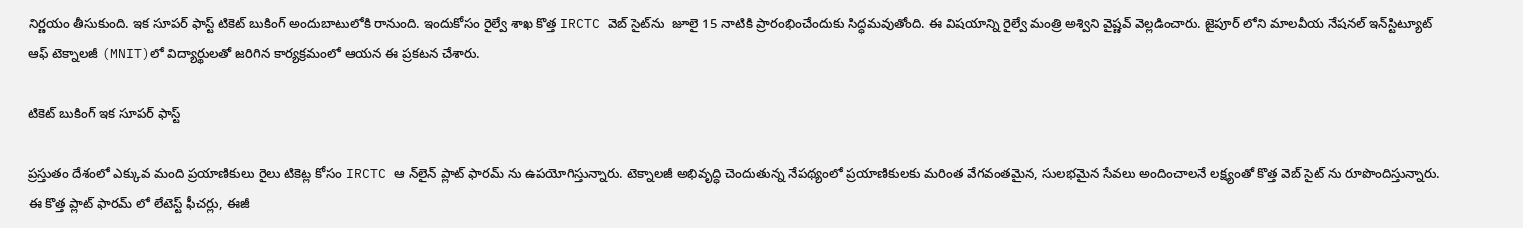నిర్ణయం తీసుకుంది. ఇక సూపర్ ఫాస్ట్ టికెట్ బుకింగ్ అందుబాటులోకి రానుంది. ఇందుకోసం రైల్వే శాఖ కొత్త IRCTC వెబ్‌ సైట్‌ను  జూలై 15 నాటికి ప్రారంభించేందుకు సిద్ధమవుతోంది. ఈ విషయాన్ని రైల్వే మంత్రి అశ్విని వైష్ణవ్ వెల్లడించారు. జైపూర్‌ లోని మాలవీయ నేషనల్ ఇన్‌స్టిట్యూట్ ఆఫ్ టెక్నాలజీ (MNIT)లో విద్యార్థులతో జరిగిన కార్యక్రమంలో ఆయన ఈ ప్రకటన చేశారు.

టికెట్ బుకింగ్ ఇక సూపర్ ఫాస్ట్

ప్రస్తుతం దేశంలో ఎక్కువ మంది ప్రయాణికులు రైలు టికెట్ల కోసం IRCTC ఆ న్‌లైన్ ప్లాట్‌ ఫారమ్‌ ను ఉపయోగిస్తున్నారు. టెక్నాలజీ అభివృద్ధి చెందుతున్న నేపథ్యంలో ప్రయాణికులకు మరింత వేగవంతమైన, సులభమైన సేవలు అందించాలనే లక్ష్యంతో కొత్త వెబ్‌ సైట్‌ ను రూపొందిస్తున్నారు. ఈ కొత్త ప్లాట్‌ ఫారమ్‌ లో లేటెస్ట్ ఫీచర్లు, ఈజీ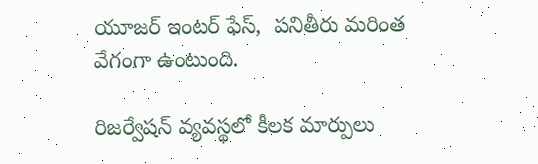యూజర్ ఇంటర్‌ ఫేస్,  పనితీరు మరింత వేగంగా ఉంటుంది.

రిజర్వేషన్ వ్యవస్థలో కీలక మార్పులు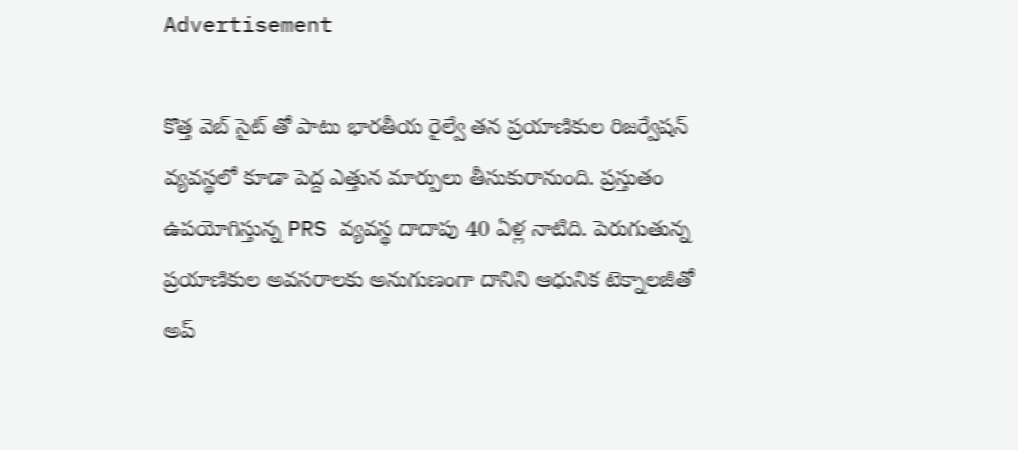Advertisement

కొత్త వెబ్‌ సైట్‌ తో పాటు భారతీయ రైల్వే తన ప్రయాణికుల రిజర్వేషన్ వ్యవస్థలో కూడా పెద్ద ఎత్తున మార్పులు తీసుకురానుంది. ప్రస్తుతం ఉపయోగిస్తున్న PRS వ్యవస్థ దాదాపు 40 ఏళ్ల నాటిది. పెరుగుతున్న ప్రయాణికుల అవసరాలకు అనుగుణంగా దానిని ఆధునిక టెక్నాలజీతో అప్‌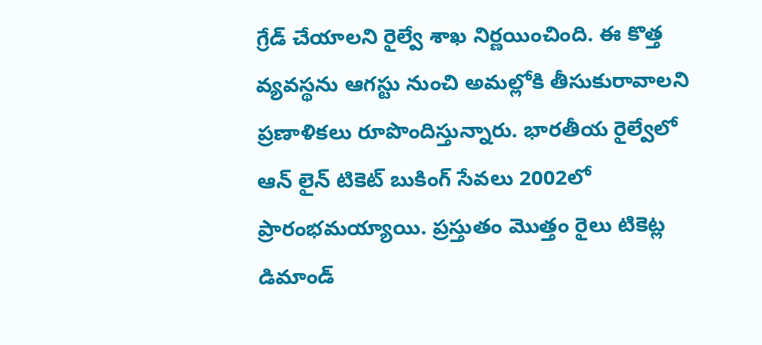గ్రేడ్ చేయాలని రైల్వే శాఖ నిర్ణయించింది. ఈ కొత్త వ్యవస్థను ఆగస్టు నుంచి అమల్లోకి తీసుకురావాలని ప్రణాళికలు రూపొందిస్తున్నారు. భారతీయ రైల్వేలో ఆన్‌ లైన్ టికెట్ బుకింగ్ సేవలు 2002లో ప్రారంభమయ్యాయి. ప్రస్తుతం మొత్తం రైలు టికెట్ల డిమాండ్‌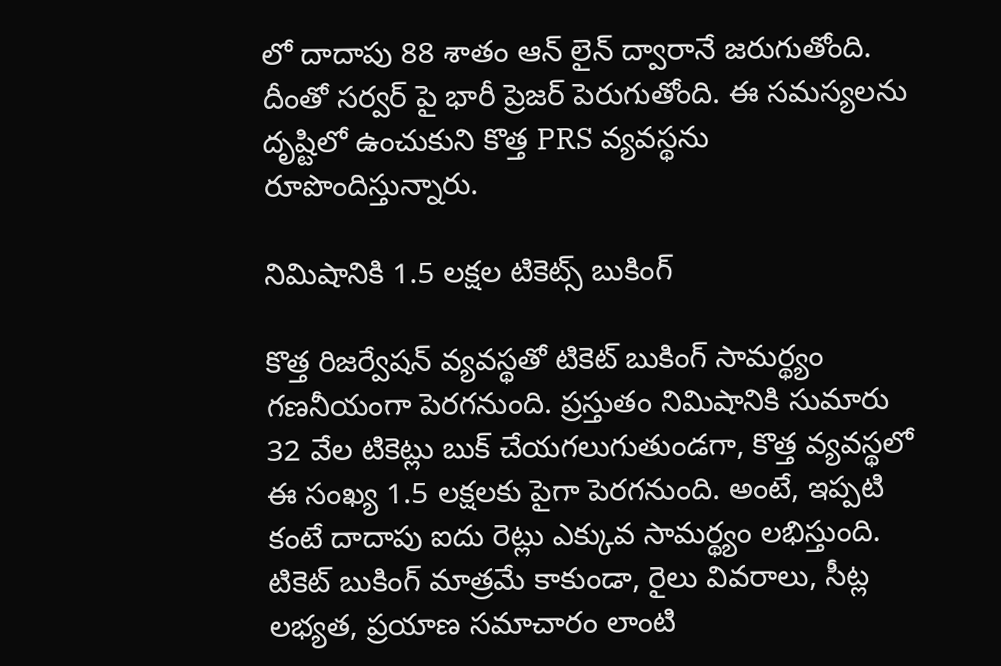లో దాదాపు 88 శాతం ఆన్‌ లైన్ ద్వారానే జరుగుతోంది. దీంతో సర్వర్‌ పై భారీ ప్రెజర్ పెరుగుతోంది. ఈ సమస్యలను దృష్టిలో ఉంచుకుని కొత్త PRS వ్యవస్థను రూపొందిస్తున్నారు.

నిమిషానికి 1.5 లక్షల టికెట్స్ బుకింగ్

కొత్త రిజర్వేషన్ వ్యవస్థతో టికెట్ బుకింగ్ సామర్థ్యం గణనీయంగా పెరగనుంది. ప్రస్తుతం నిమిషానికి సుమారు 32 వేల టికెట్లు బుక్ చేయగలుగుతుండగా, కొత్త వ్యవస్థలో ఈ సంఖ్య 1.5 లక్షలకు పైగా పెరగనుంది. అంటే, ఇప్పటి కంటే దాదాపు ఐదు రెట్లు ఎక్కువ సామర్థ్యం లభిస్తుంది. టికెట్ బుకింగ్ మాత్రమే కాకుండా, రైలు వివరాలు, సీట్ల లభ్యత, ప్రయాణ సమాచారం లాంటి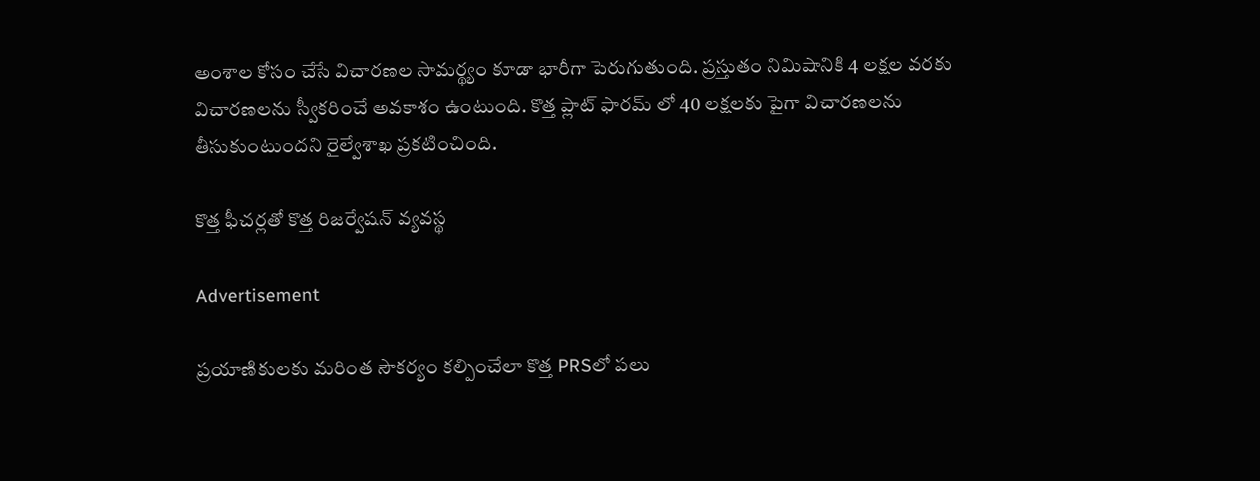అంశాల కోసం చేసే విచారణల సామర్థ్యం కూడా భారీగా పెరుగుతుంది. ప్రస్తుతం నిమిషానికి 4 లక్షల వరకు విచారణలను స్వీకరించే అవకాశం ఉంటుంది. కొత్త ప్లాట్‌ ఫారమ్‌ లో 40 లక్షలకు పైగా విచారణలను తీసుకుంటుందని రైల్వేశాఖ ప్రకటించింది.

కొత్త ఫీచర్లతో కొత్త రిజర్వేషన్ వ్యవస్థ

Advertisement

ప్రయాణికులకు మరింత సౌకర్యం కల్పించేలా కొత్త PRSలో పలు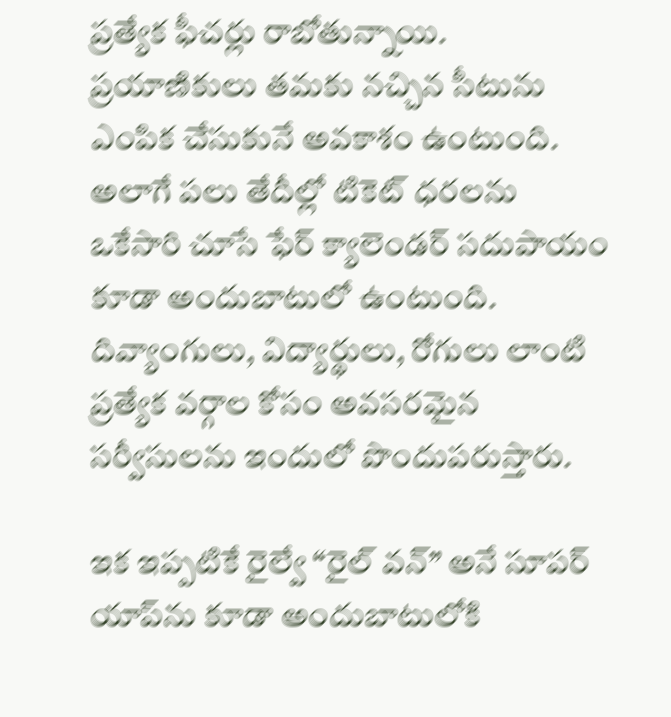ప్రత్యేక ఫీచర్లు రాబోతున్నాయి. ప్రయాణికులు తమకు నచ్చిన సీటును ఎంపిక చేసుకునే అవకాశం ఉంటుంది. అలాగే పలు తేదీల్లో టికెట్ ధరలను ఒకేసారి చూసే ఫేర్ క్యాలెండర్ సదుపాయం కూడా అందుబాటులో ఉంటుంది. దివ్యాంగులు, విద్యార్థులు, రోగులు లాంటి ప్రత్యేక వర్గాల కోసం అవసరమైన సర్వీసులను ఇందులో పొందుపరుస్తారు.

ఇక ఇప్పటికే రైల్వే “రైల్ వన్” అనే సూపర్ యాప్‌ను కూడా అందుబాటులోకి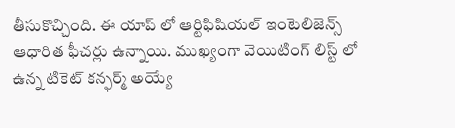తీసుకొచ్చింది. ఈ యాప్‌ లో ఆర్టిఫిషియల్ ఇంటెలిజెన్స్ ఆధారిత ఫీచర్లు ఉన్నాయి. ముఖ్యంగా వెయిటింగ్ లిస్ట్‌ లో ఉన్న టికెట్ కన్ఫర్మ్ అయ్యే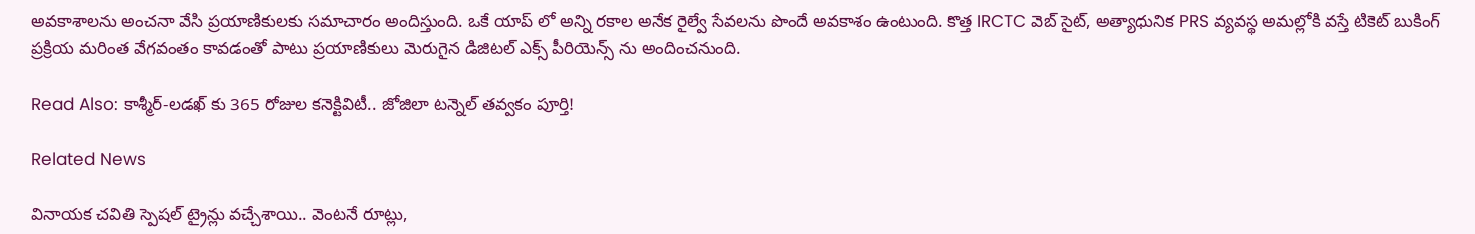అవకాశాలను అంచనా వేసి ప్రయాణికులకు సమాచారం అందిస్తుంది. ఒకే యాప్‌ లో అన్ని రకాల అనేక రైల్వే సేవలను పొందే అవకాశం ఉంటుంది. కొత్త IRCTC వెబ్‌ సైట్, అత్యాధునిక PRS వ్యవస్థ అమల్లోకి వస్తే టికెట్ బుకింగ్ ప్రక్రియ మరింత వేగవంతం కావడంతో పాటు ప్రయాణికులు మెరుగైన డిజిటల్ ఎక్స్ పీరియెన్స్ ను అందించనుంది.

Read Also: కాశ్మీర్-లడఖ్‌ కు 365 రోజుల కనెక్టివిటీ.. జోజిలా టన్నెల్ తవ్వకం పూర్తి!

Related News

వినాయక చవితి స్పెషల్ ట్రైన్లు వచ్చేశాయి.. వెంటనే రూట్లు,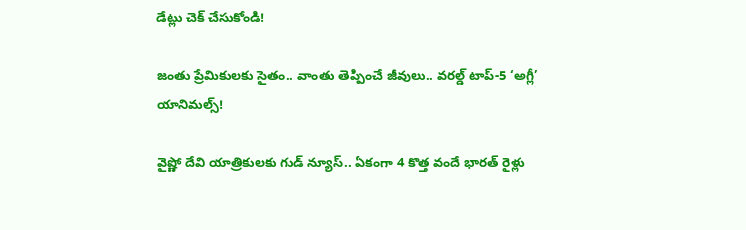డేట్లు చెక్ చేసుకోండి!

జంతు ప్రేమికులకు సైతం.. వాంతు తెప్పించే జీవులు.. వరల్డ్ టాప్-5 ‘అగ్లీ’ యానిమల్స్!

వైష్ణో దేవి యాత్రికులకు గుడ్ న్యూస్.. ఏకంగా 4 కొత్త వందే భారత్ రైళ్లు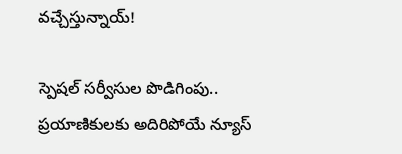వచ్చేస్తున్నాయ్!

స్పెషల్ సర్వీసుల పొడిగింపు.. ప్రయాణికులకు అదిరిపోయే న్యూస్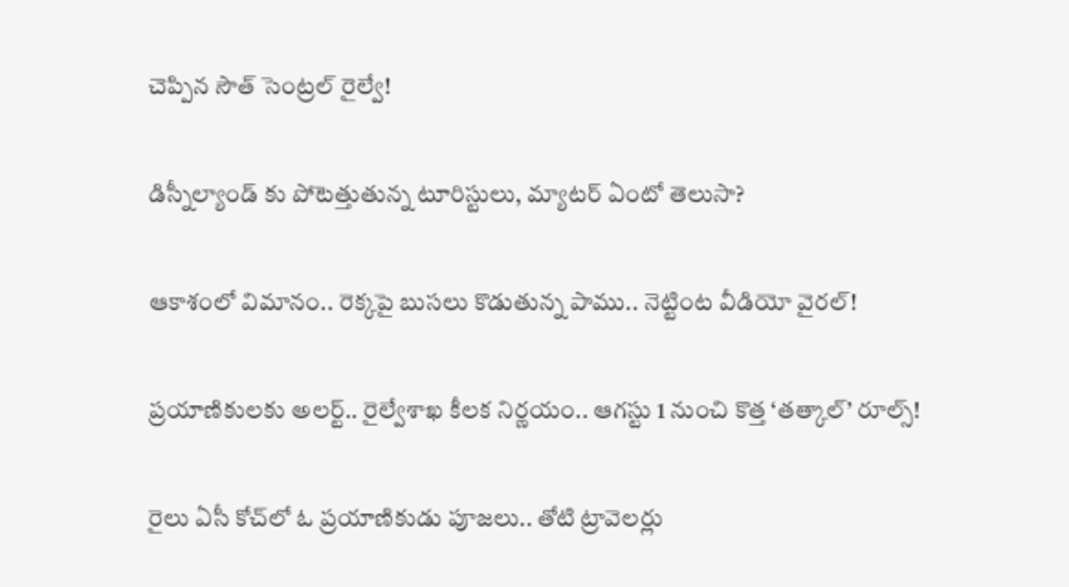చెప్పిన సౌత్ సెంట్రల్ రైల్వే!

డిస్నీల్యాండ్ కు పోటెత్తుతున్న టూరిస్టులు, మ్యాటర్ ఏంటో తెలుసా?

ఆకాశంలో విమానం.. రెక్కపై బుసలు కొడుతున్న పాము.. నెట్టింట వీడియో వైరల్!

ప్రయాణికులకు అలర్ట్.. రైల్వేశాఖ కీలక నిర్ణయం.. ఆగస్టు 1 నుంచి కొత్త ‘తత్కాల్’ రూల్స్!

రైలు ఏసీ కోచ్‌లో ఓ ప్రయాణికుడు పూజలు.. తోటి ట్రావెలర్లు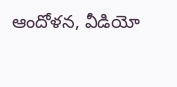ఆందోళన, వీడియో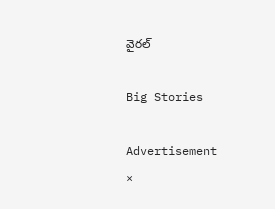వైరల్

Big Stories

Advertisement
×